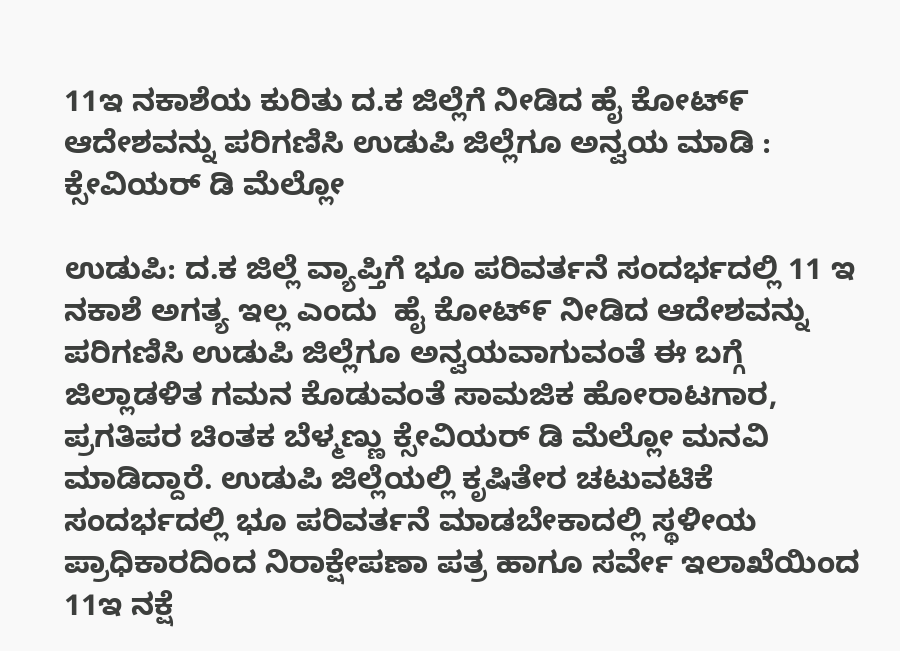11ಇ ನಕಾಶೆಯ ಕುರಿತು ದ.ಕ ಜಿಲ್ಲೆಗೆ ನೀಡಿದ ಹೈ ಕೋಟ್೯ ಆದೇಶವನ್ನು ಪರಿಗಣಿಸಿ ಉಡುಪಿ ಜಿಲ್ಲೆಗೂ ಅನ್ವಯ ಮಾಡಿ : ಕ್ಸೇವಿಯರ್ ಡಿ ಮೆಲ್ಲೋ

ಉಡುಪಿ: ದ.ಕ‌ ಜಿಲ್ಲೆ ವ್ಯಾಪ್ತಿಗೆ ಭೂ ಪರಿವರ್ತನೆ ಸಂದರ್ಭದಲ್ಲಿ 11 ಇ ನಕಾಶೆ ಅಗತ್ಯ ಇಲ್ಲ ಎಂದು  ಹೈ ಕೋಟ್೯ ನೀಡಿದ ಆದೇಶವನ್ನು ಪರಿಗಣಿಸಿ ಉಡುಪಿ ‌ಜಿಲ್ಲೆಗೂ ಅನ್ವಯವಾಗುವಂತೆ ಈ ಬಗ್ಗೆ‌ ಜಿಲ್ಲಾಡಳಿತ ಗಮನ ಕೊಡುವಂತೆ ಸಾಮಜಿಕ ಹೋರಾಟಗಾರ, ಪ್ರಗತಿಪರ ಚಿಂತಕ ಬೆಳ್ಮಣ್ಣು ಕ್ಸೇವಿಯರ್ ಡಿ ಮೆಲ್ಲೋ ಮನವಿ ಮಾಡಿದ್ದಾರೆ. ಉಡುಪಿ ಜಿಲ್ಲೆಯಲ್ಲಿ ಕೃಷಿತೇರ ಚಟುವಟಿಕೆ ಸಂದರ್ಭದಲ್ಲಿ ಭೂ ಪರಿವರ್ತನೆ ಮಾಡಬೇಕಾದಲ್ಲಿ ಸ್ಥಳೀಯ ಪ್ರಾಧಿಕಾರದಿಂದ ನಿರಾಕ್ಷೇಪಣಾ ಪತ್ರ ಹಾಗೂ ಸರ್ವೇ ಇಲಾಖೆಯಿಂದ 11ಇ ನಕ್ಷೆ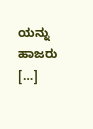ಯನ್ನು ಹಾಜರು […]